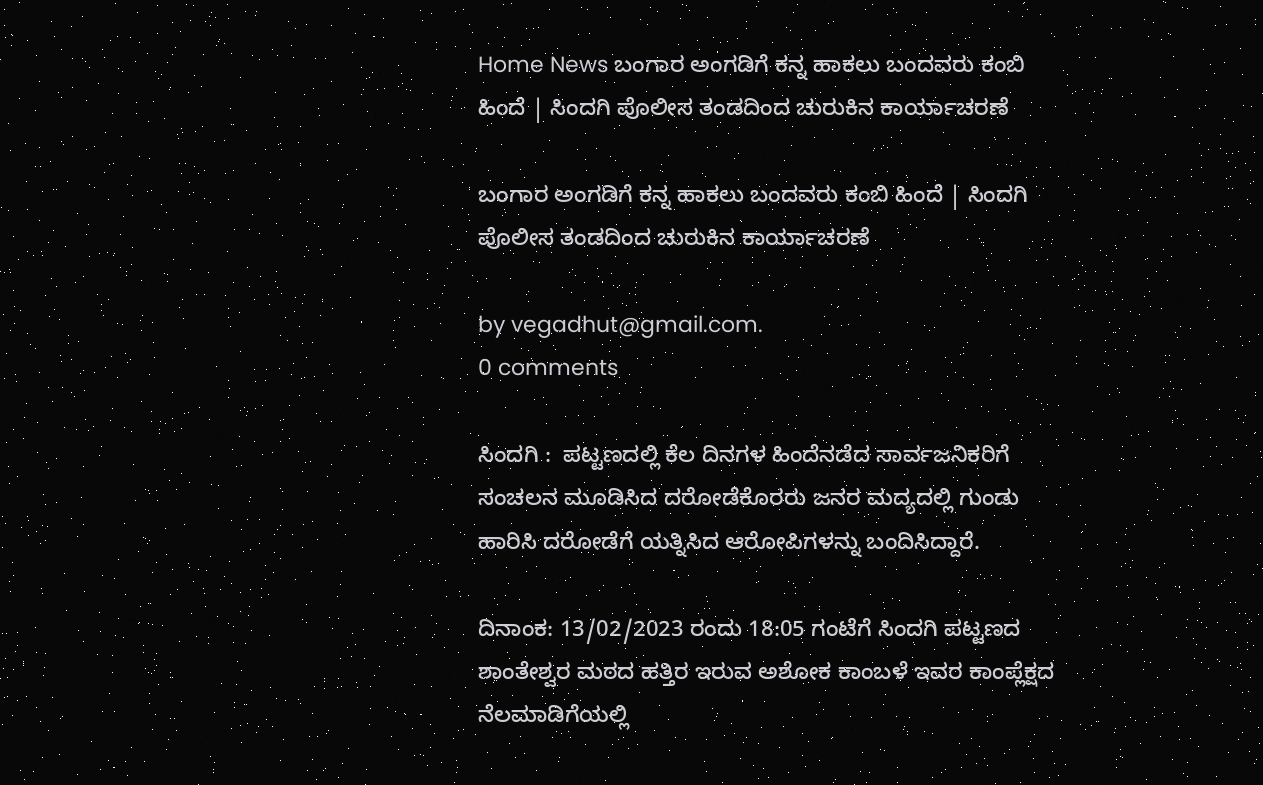Home News ಬಂಗಾರ ಅಂಗಡಿಗೆ ಕನ್ನ ಹಾಕಲು ಬಂದವರು ಕಂಬಿ ಹಿಂದೆ | ಸಿಂದಗಿ ಪೊಲೀಸ ತಂಡದಿಂದ ಚುರುಕಿನ ಕಾರ್ಯಾಚರಣೆ

ಬಂಗಾರ ಅಂಗಡಿಗೆ ಕನ್ನ ಹಾಕಲು ಬಂದವರು ಕಂಬಿ ಹಿಂದೆ | ಸಿಂದಗಿ ಪೊಲೀಸ ತಂಡದಿಂದ ಚುರುಕಿನ ಕಾರ್ಯಾಚರಣೆ

by vegadhut@gmail.com.
0 comments

ಸಿಂದಗಿ :  ಪಟ್ಟಣದಲ್ಲಿ ಕೆಲ ದಿನಗಳ ಹಿಂದೆನಡೆದ ಸಾರ್ವಜನಿಕರಿಗೆ ಸಂಚಲನ ಮೂಡಿಸಿದ ದರೋಡೆಕೊರರು ಜನರ ಮದ್ಯದಲ್ಲಿ ಗುಂಡು ಹಾರಿಸಿ ದರೋಡೆಗೆ ಯತ್ನಿಸಿದ ಆರೋಪಿಗಳನ್ನು ಬಂದಿಸಿದ್ದಾರೆ.

ದಿನಾಂಕ: 13/02/2023 ರಂದು 18:05 ಗಂಟೆಗೆ ಸಿಂದಗಿ ಪಟ್ಟಣದ ಶಾಂತೇಶ್ವರ ಮಠದ ಹತ್ತಿರ ಇರುವ ಅಶೋಕ ಕಾಂಬಳೆ ಇವರ ಕಾಂಪ್ಲೆಕ್ಷದ ನೆಲಮಾಡಿಗೆಯಲ್ಲಿ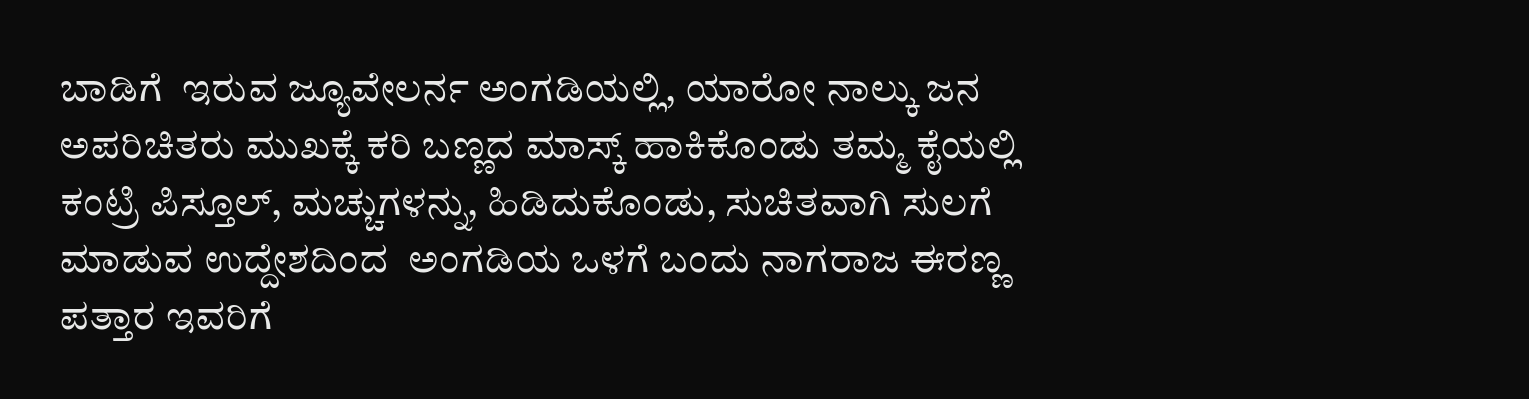ಬಾಡಿಗೆ  ಇರುವ ಜ್ಯೂವೇಲರ್ನ ಅಂಗಡಿಯಲ್ಲಿ, ಯಾರೋ ನಾಲ್ಕು ಜನ ಅಪರಿಚಿತರು ಮುಖಕ್ಕೆ ಕರಿ ಬಣ್ಣದ ಮಾಸ್ಕ್ ಹಾಕಿಕೊಂಡು ತಮ್ಮ ಕೈಯಲ್ಲಿ ಕಂಟ್ರಿ ಪಿಸ್ತೂಲ್, ಮಚ್ಚುಗಳನ್ನು, ಹಿಡಿದುಕೊಂಡು, ಸುಚಿತವಾಗಿ ಸುಲಗೆ ಮಾಡುವ ಉದ್ದೇಶದಿಂದ  ಅಂಗಡಿಯ ಒಳಗೆ ಬಂದು ನಾಗರಾಜ ಈರಣ್ಣ ಪತ್ತಾರ ಇವರಿಗೆ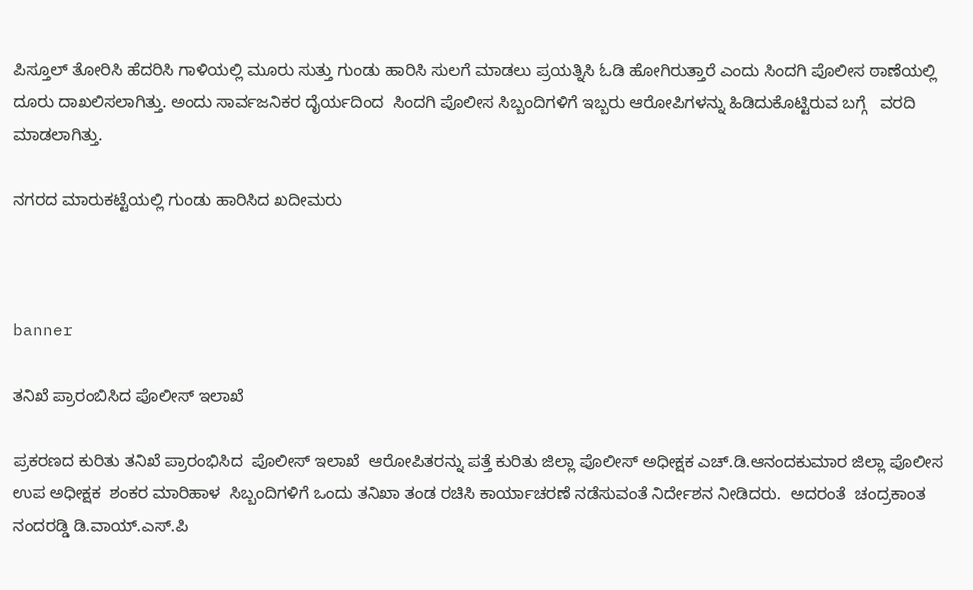ಪಿಸ್ತೂಲ್ ತೋರಿಸಿ ಹೆದರಿಸಿ ಗಾಳಿಯಲ್ಲಿ ಮೂರು ಸುತ್ತು ಗುಂಡು ಹಾರಿಸಿ ಸುಲಗೆ ಮಾಡಲು ಪ್ರಯತ್ನಿಸಿ ಓಡಿ ಹೋಗಿರುತ್ತಾರೆ ಎಂದು ಸಿಂದಗಿ ಪೊಲೀಸ ಠಾಣೆಯಲ್ಲಿ ದೂರು ದಾಖಲಿಸಲಾಗಿತ್ತು. ಅಂದು ಸಾರ್ವಜನಿಕರ ದೈರ್ಯದಿಂದ  ಸಿಂದಗಿ ಪೊಲೀಸ ಸಿಬ್ಬಂದಿಗಳಿಗೆ ಇಬ್ಬರು ಆರೋಪಿಗಳನ್ನು ಹಿಡಿದುಕೊಟ್ಟಿರುವ ಬಗ್ಗೆ   ವರದಿ ಮಾಡಲಾಗಿತ್ತು.

ನಗರದ ಮಾರುಕಟ್ಟೆಯಲ್ಲಿ ಗುಂಡು ಹಾರಿಸಿದ ಖದೀಮರು



banner

ತನಿಖೆ ಪ್ರಾರಂಬಿಸಿದ ಪೊಲೀಸ್ ಇಲಾಖೆ

ಪ್ರಕರಣದ ಕುರಿತು ತನಿಖೆ ಪ್ರಾರಂಭಿಸಿದ  ಪೊಲೀಸ್ ಇಲಾಖೆ  ಆರೋಪಿತರನ್ನು ಪತ್ತೆ ಕುರಿತು ಜಿಲ್ಲಾ ಪೊಲೀಸ್ ಅಧೀಕ್ಷಕ ಎಚ್.ಡಿ.ಆನಂದಕುಮಾರ ಜಿಲ್ಲಾ ಪೊಲೀಸ  ಉಪ ಅಧೀಕ್ಷಕ  ಶಂಕರ ಮಾರಿಹಾಳ  ಸಿಬ್ಬಂದಿಗಳಿಗೆ ಒಂದು ತನಿಖಾ ತಂಡ ರಚಿಸಿ ಕಾರ್ಯಾಚರಣೆ ನಡೆಸುವಂತೆ ನಿರ್ದೇಶನ ನೀಡಿದರು.  ಅದರಂತೆ  ಚಂದ್ರಕಾಂತ ನಂದರಡ್ಡಿ ಡಿ.ವಾಯ್.ಎಸ್.ಪಿ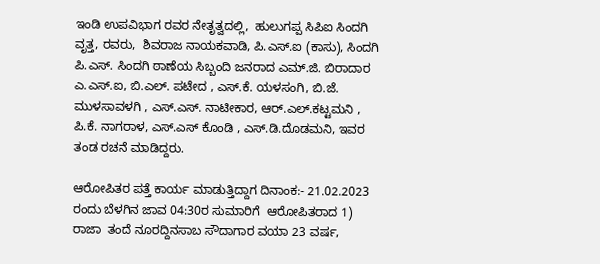ಇಂಡಿ ಉಪವಿಭಾಗ ರವರ ನೇತೃತ್ವದಲ್ಲಿ,  ಹುಲುಗಪ್ಪ ಸಿಪಿಐ ಸಿಂದಗಿ ವೃತ್ತ, ರವರು,  ಶಿವರಾಜ ನಾಯಕವಾಡಿ, ಪಿ.ಎಸ್.ಐ (ಕಾಸು), ಸಿಂದಗಿ ಪಿ.ಎಸ್. ಸಿಂದಗಿ ಠಾಣೆಯ ಸಿಬ್ಬಂದಿ ಜನರಾದ ಎಮ್‌.ಜಿ. ಬಿರಾದಾರ ಎ.ಎಸ್.ಐ, ಬಿ.ಎಲ್. ಪಟೇದ , ಎಸ್.ಕೆ. ಯಳಸಂಗಿ, ಬಿ.ಜೆ. ಮುಳಸಾವಳಗಿ , ಎಸ್.ಎಸ್. ನಾಟೀಕಾರ, ಆರ್.ಎಲ್.ಕಟ್ಟಮನಿ , ಪಿ.ಕೆ. ನಾಗರಾಳ, ಎಸ್.ಎಸ್ ಕೊಂಡಿ , ಎಸ್.ಡಿ.ದೊಡಮನಿ, ಇವರ ತಂಡ ರಚನೆ ಮಾಡಿದ್ದರು.

ಆರೋಪಿತರ ಪತ್ತೆ ಕಾರ್ಯ ಮಾಡುತ್ತಿದ್ದಾಗ ದಿನಾಂಕ:- 21.02.2023 ರಂದು ಬೆಳಗಿನ ಜಾವ 04:30ರ ಸುಮಾರಿಗೆ  ಆರೋಪಿತರಾದ 1) ರಾಜಾ  ತಂದೆ ನೂರದ್ದಿನಸಾಬ ಸೌದಾಗಾರ ವಯಾ 23 ವರ್ಷ,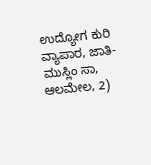ಉದ್ಯೋಗ ಕುರಿ ವ್ಯಾಪಾರ, ಜಾತಿ-ಮುಸ್ಲಿಂ ಸಾ, ಆಲಮೇಲ, 2)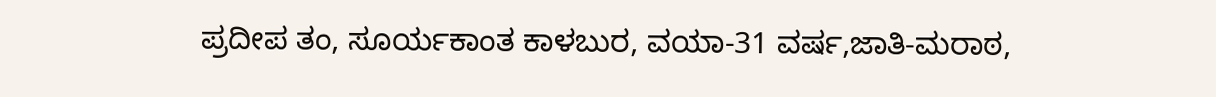ಪ್ರದೀಪ ತಂ, ಸೂರ್ಯಕಾಂತ ಕಾಳಬುರ, ವಯಾ-31 ವರ್ಷ,ಜಾತಿ-ಮರಾಠ,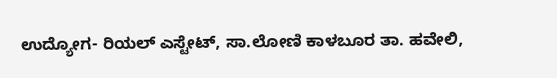ಉದ್ಯೋಗ- ರಿಯಲ್ ಎಸ್ಟೇಟ್, ಸಾ.ಲೋಣಿ ಕಾಳಬೂರ ತಾ. ಹವೇಲಿ,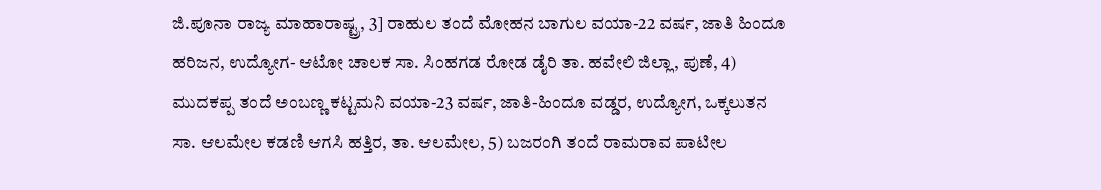ಜಿ.ಪೂನಾ ರಾಜ್ಯ ಮಾಹಾರಾಷ್ಟ್ರ, 3] ರಾಹುಲ ತಂದೆ ಮೋಹನ ಬಾಗುಲ ವಯಾ-22 ವರ್ಷ, ಜಾತಿ ಹಿಂದೂ ಹರಿಜನ, ಉದ್ಯೋಗ- ಆಟೋ ಚಾಲಕ ಸಾ. ಸಿಂಹಗಡ ರೋಡ ಡೈರಿ ತಾ. ಹವೇಲಿ ಜಿಲ್ಲಾ, ಪುಣೆ, 4) ಮುದಕಪ್ಪ ತಂದೆ ಅಂಬಣ್ಣ ಕಟ್ಟಮನಿ ವಯಾ-23 ವರ್ಷ, ಜಾತಿ-ಹಿಂದೂ ವಡ್ಡರ, ಉದ್ಯೋಗ, ಒಕ್ಕಲುತನ ಸಾ. ಆಲಮೇಲ ಕಡಣಿ ಆಗಸಿ ಹತ್ತಿರ, ತಾ. ಆಲಮೇಲ, 5) ಬಜರಂಗಿ ತಂದೆ ರಾಮರಾವ ಪಾಟೀಲ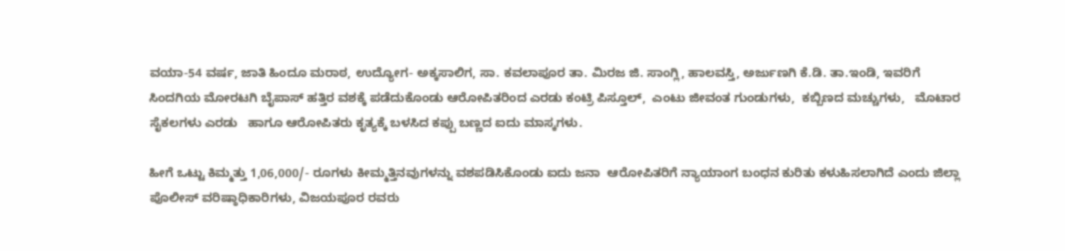ವಯಾ-54 ವರ್ಷ, ಜಾತಿ ಹಿಂದೂ ಮರಾಠ, ಉದ್ಯೋಗ- ಅಕ್ಕಸಾಲಿಗ, ಸಾ. ಕವಲಾಪೂರ ತಾ. ಮಿರಜ ಜಿ. ಸಾಂಗ್ಲಿ, ಹಾಲವಸ್ತಿ, ಅರ್ಜುಣಗಿ ಕೆ.ಡಿ. ತಾ.ಇಂಡಿ, ಇವರಿಗೆ ಸಿಂದಗಿಯ ಮೋರಟಗಿ ಬೈಪಾಸ್ ಹತ್ತಿರ ವಶಕ್ಕೆ ಪಡೆದುಕೊಂಡು ಆರೋಪಿತರಿಂದ ಎರಡು ಕಂಟ್ರಿ ಪಿಸ್ತೂಲ್,  ಎಂಟು ಜೀವಂತ ಗುಂಡುಗಳು,  ಕಬ್ಬಿಣದ ಮಚ್ಚುಗಳು,   ಮೊಟಾರ ಸೈಕಲಗಳು ಎರಡು   ಹಾಗೂ ಆರೋಪಿತರು ಕೃತ್ಯಕ್ಕೆ ಬಳಸಿದ ಕಪ್ಪು ಬಣ್ಣದ ಐದು ಮಾಸ್ಕಗಳು.

ಹೀಗೆ ಒಟ್ಟು ಕಿಮ್ಮತ್ತು 1,06,000/- ರೂಗಳು ಕೀಮ್ಮತ್ತಿನವುಗಳನ್ನು ವಶಪಡಿಸಿಕೊಂಡು ಐದು ಜನಾ  ಆರೋಪಿತರಿಗೆ ನ್ಯಾಯಾಂಗ ಬಂಧನ ಕುರಿತು ಕಳುಹಿಸಲಾಗಿದೆ ಎಂದು ಜಿಲ್ಲಾ ಪೊಲೀಸ್ ವರಿಷ್ಠಾಧಿಕಾರಿಗಳು, ವಿಜಯಪೂರ ರವರು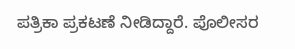ಪತ್ರಿಕಾ ಪ್ರಕಟಣೆ ನೀಡಿದ್ದಾರೆ. ಪೊಲೀಸರ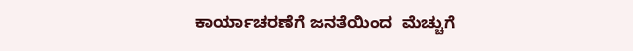ಕಾರ್ಯಾಚರಣೆಗೆ ಜನತೆಯಿಂದ  ಮೆಚ್ಚುಗೆ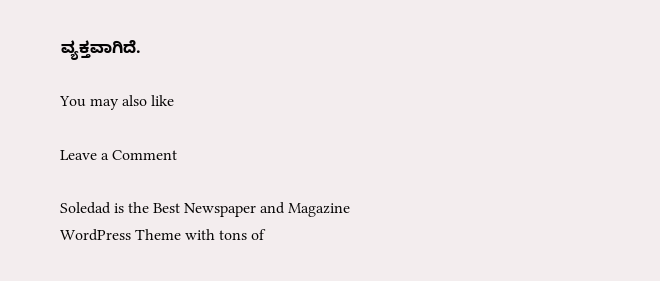ವ್ಯಕ್ತವಾಗಿದೆ.

You may also like

Leave a Comment

Soledad is the Best Newspaper and Magazine WordPress Theme with tons of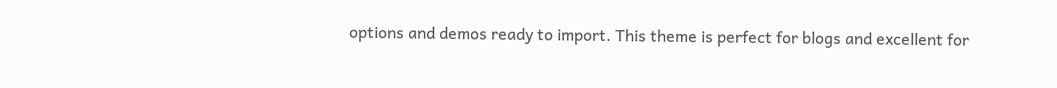options and demos ready to import. This theme is perfect for blogs and excellent for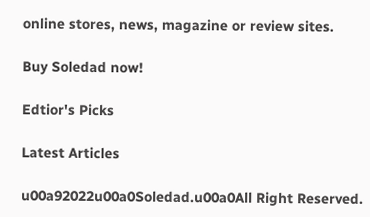online stores, news, magazine or review sites.

Buy Soledad now!

Edtior's Picks

Latest Articles

u00a92022u00a0Soledad.u00a0All Right Reserved.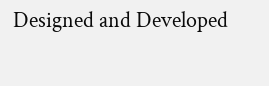Designed and Developed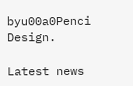byu00a0Penci Design.

Latest news